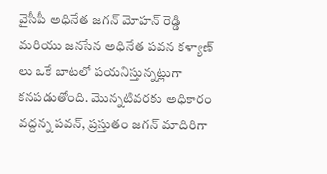వైసీపీ అధినేత జగన్ మోహన్ రెడ్డి మరియు జనసేన అధినేత పవన కళ్యాణ్ లు ఒకే బాటలో పయనిస్తున్నట్లుగా కనపడుతోంది. మొన్నటివరకు అధికారం వద్దన్న పవన్, ప్రస్తుతం జగన్ మాదిరిగా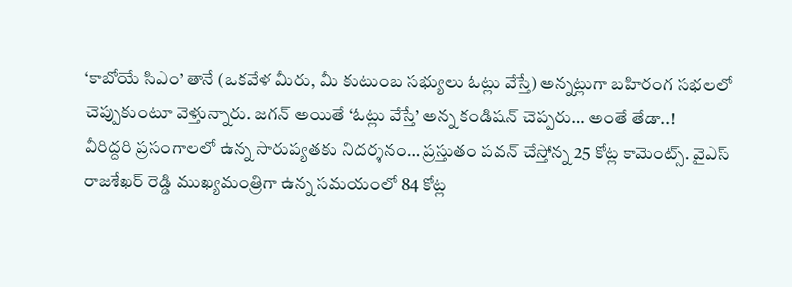‘కాబోయే సిఎం’ తానే (ఒకవేళ మీరు, మీ కుటుంబ సభ్యులు ఓట్లు వేస్తే) అన్నట్లుగా బహిరంగ సభలలో చెప్పుకుంటూ వెళ్తున్నారు. జగన్ అయితే ‘ఓట్లు వేస్తే’ అన్న కండిషన్ చెప్పరు… అంతే తేడా..!
వీరిద్దరి ప్రసంగాలలో ఉన్న సారుప్యతకు నిదర్శనం… ప్రస్తుతం పవన్ చేస్తోన్న 25 కోట్ల కామెంట్స్. వైఎస్ రాజశేఖర్ రెడ్డి ముఖ్యమంత్రిగా ఉన్న సమయంలో 84 కోట్ల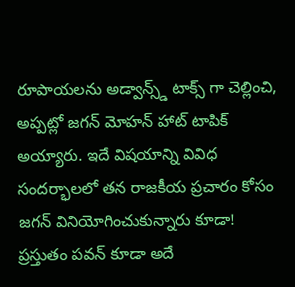రూపాయలను అడ్వాన్స్డ్ టాక్స్ గా చెల్లించి, అప్పట్లో జగన్ మోహన్ హాట్ టాపిక్ అయ్యారు. ఇదే విషయాన్ని వివిధ సందర్భాలలో తన రాజకీయ ప్రచారం కోసం జగన్ వినియోగించుకున్నారు కూడా! ప్రస్తుతం పవన్ కూడా అదే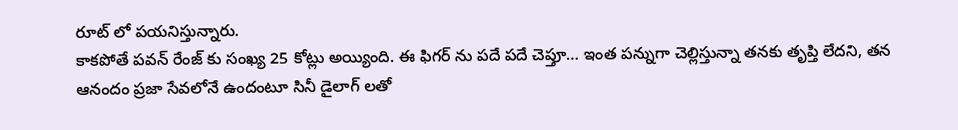రూట్ లో పయనిస్తున్నారు.
కాకపోతే పవన్ రేంజ్ కు సంఖ్య 25 కోట్లు అయ్యింది. ఈ ఫిగర్ ను పదే పదే చెప్తూ… ఇంత పన్నుగా చెల్లిస్తున్నా తనకు తృప్తి లేదని, తన ఆనందం ప్రజా సేవలోనే ఉందంటూ సినీ డైలాగ్ లతో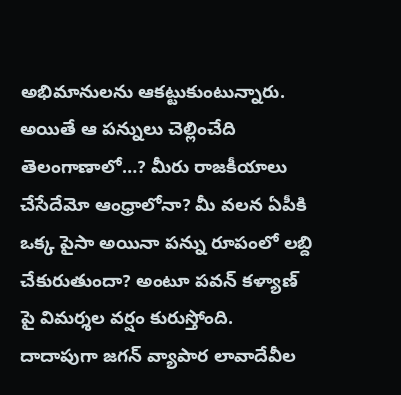అభిమానులను ఆకట్టుకుంటున్నారు. అయితే ఆ పన్నులు చెల్లించేది తెలంగాణాలో…? మీరు రాజకీయాలు చేసేదేమో ఆంధ్రాలోనా? మీ వలన ఏపీకి ఒక్క పైసా అయినా పన్ను రూపంలో లబ్ది చేకురుతుందా? అంటూ పవన్ కళ్యాణ్ పై విమర్శల వర్షం కురుస్తోంది. దాదాపుగా జగన్ వ్యాపార లావాదేవీల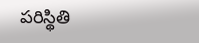పరిస్థితి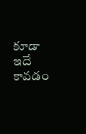కూడా ఇదే కావడం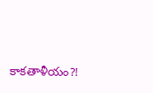కాకతాళీయం?!